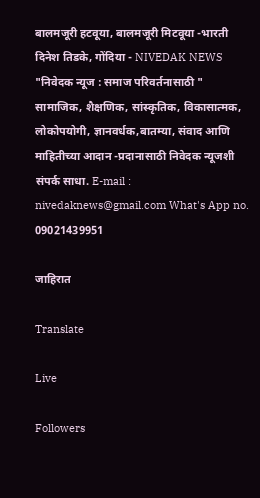बालमजूरी हटवूया, बालमजूरी मिटवूया -भारती दिनेश तिडके, गोंदिया - NIVEDAK NEWS
"निवेदक न्यूज : समाज परिवर्तनासाठी " सामाजिक, शैक्षणिक, सांस्कृतिक, विकासात्मक, लोकोपयोगी, ज्ञानवर्धक,बातम्या, संवाद आणि माहितीच्या आदान -प्रदानासाठी निवेदक न्यूजशी संपर्क साधा. E-mail : nivedaknews@gmail.com What's App no. 09021439951

जाहिरात

Translate

Live

Followers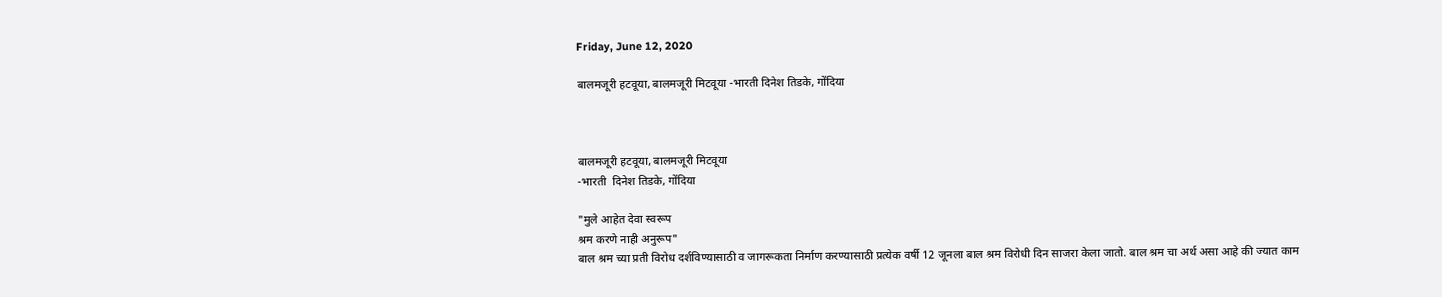Friday, June 12, 2020

बालमजूरी हटवूया, बालमजूरी मिटवूया -भारती दिनेश तिडके, गोंदिया



बालमजूरी हटवूया, बालमजूरी मिटवूया
-भारती  दिनेश तिडके, गोंदिया

"मुले आहेत देवा स्वरूप
श्रम करणे नाही अनुरूप"
बाल श्रम च्या प्रती विरोध दर्शविण्यासाठी व जागरूकता निर्माण करण्यासाठी प्रत्येक वर्षी 12 जूनला बाल श्रम विरोधी दिन साजरा केला जातो. बाल श्रम चा अर्थ असा आहे की ज्यात काम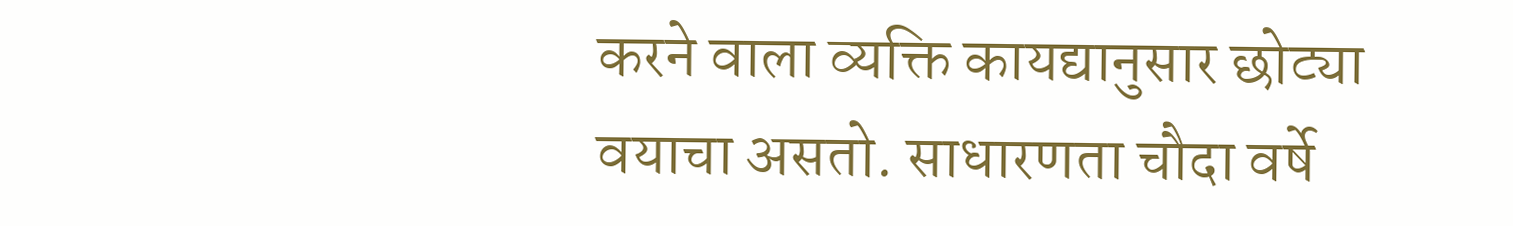करने वाला व्यक्ति कायद्यानुसार छोट्या वयाचा असतो. साधारणता चौदा वर्षे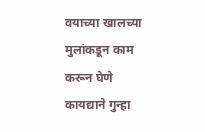वयाच्या खालच्या मुलांकडून काम करून घेणे कायद्याने गुन्हा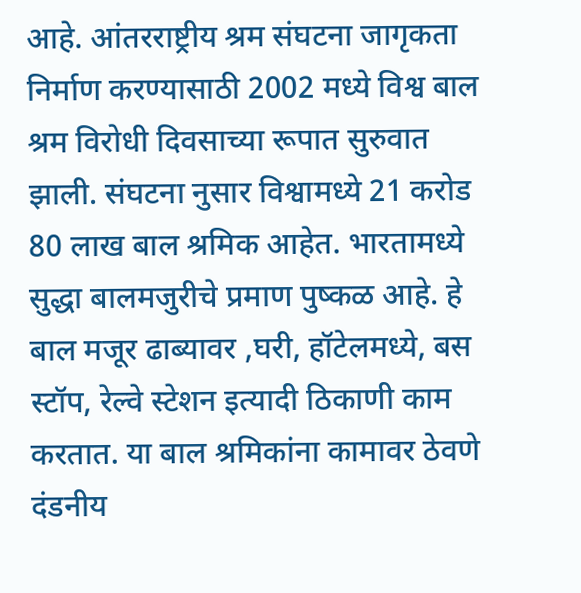आहे. आंतरराष्ट्रीय श्रम संघटना जागृकता निर्माण करण्यासाठी 2002 मध्ये विश्व बाल श्रम विरोधी दिवसाच्या रूपात सुरुवात झाली. संघटना नुसार विश्वामध्ये 21 करोड 80 लाख बाल श्रमिक आहेत. भारतामध्ये सुद्धा बालमजुरीचे प्रमाण पुष्कळ आहे. हे बाल मजूर ढाब्यावर ,घरी, हॉटेलमध्ये, बस स्टॉप, रेल्वे स्टेशन इत्यादी ठिकाणी काम करतात. या बाल श्रमिकांना कामावर ठेवणे दंडनीय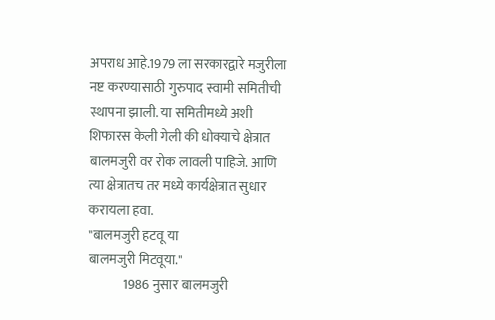अपराध आहे.1979 ला सरकारद्वारे मजुरीला नष्ट करण्यासाठी गुरुपाद स्वामी समितीची स्थापना झाली. या समितीमध्ये अशी शिफारस केली गेली की धोक्याचे क्षेत्रात बालमजुरी वर रोक लावली पाहिजे. आणि त्या क्षेत्रातच तर मध्ये कार्यक्षेत्रात सुधार करायला हवा.
"बालमजुरी हटवू या
बालमजुरी मिटवूया."
             1986 नुसार बालमजुरी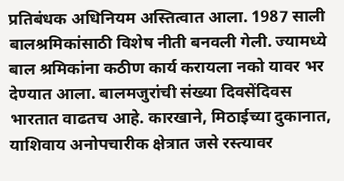प्रतिबंधक अधिनियम अस्तित्वात आला. 1987 साली बालश्रमिकांसाठी विशेष नीती बनवली गेली. ज्यामध्ये बाल श्रमिकांना कठीण कार्य करायला नको यावर भर देण्यात आला. बालमजुरांची संख्या दिवसेंदिवस भारतात वाढतच आहे. कारखाने, मिठाईच्या दुकानात, याशिवाय अनोपचारीक क्षेत्रात जसे रस्त्यावर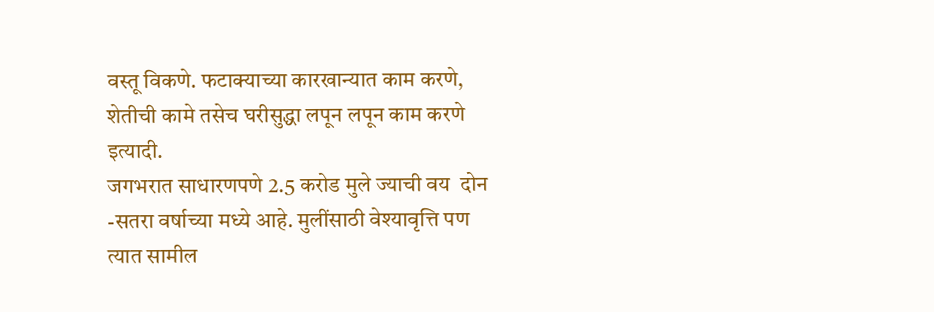वस्तू विकणे. फटाक्याच्या कारखान्यात काम करणे, शेतीची कामे तसेच घरीसुद्धा लपून लपून काम करणे इत्यादी.
जगभरात साधारणपणे 2.5 करोड मुले ज्याची वय  दोन -सतरा वर्षाच्या मध्ये आहे. मुलींसाठी वेश्यावृत्ति पण त्यात सामील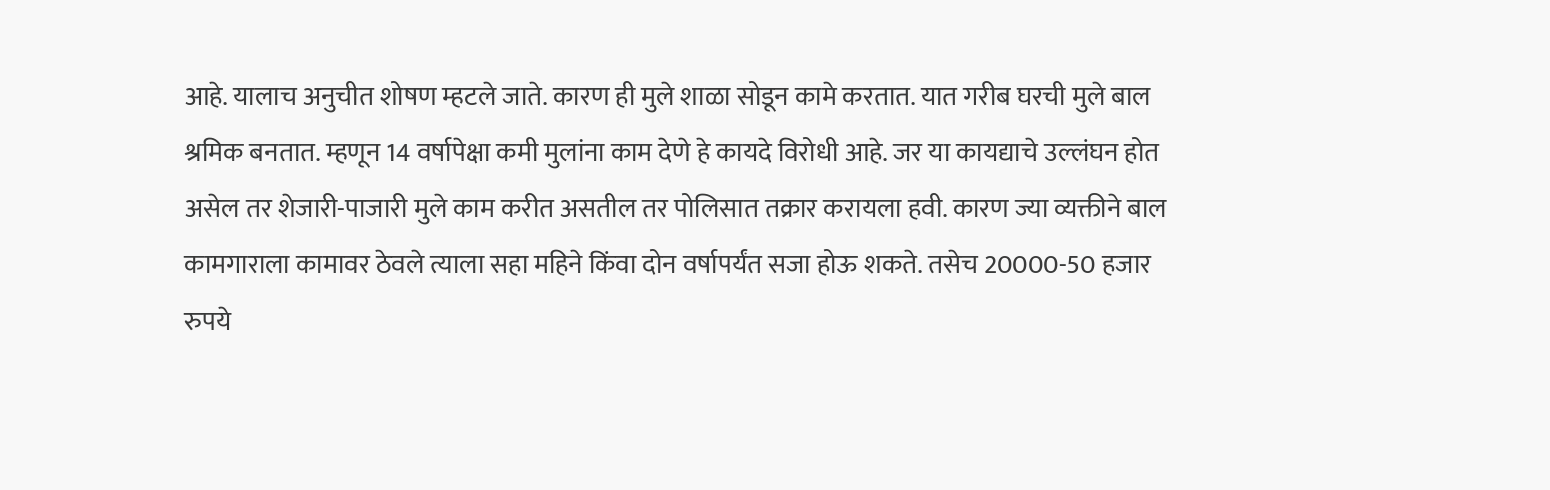आहे. यालाच अनुचीत शोषण म्हटले जाते. कारण ही मुले शाळा सोडून कामे करतात. यात गरीब घरची मुले बाल श्रमिक बनतात. म्हणून 14 वर्षापेक्षा कमी मुलांना काम देणे हे कायदे विरोधी आहे. जर या कायद्याचे उल्लंघन होत असेल तर शेजारी-पाजारी मुले काम करीत असतील तर पोलिसात तक्रार करायला हवी. कारण ज्या व्यक्तीने बाल कामगाराला कामावर ठेवले त्याला सहा महिने किंवा दोन वर्षापर्यंत सजा होऊ शकते. तसेच 20000-50 हजार रुपये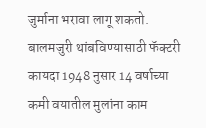जुर्माना भरावा लागू शकतो. बालमजुरी थांबविण्यासाठी फॅक्टरी कायदा 1948 नुसार 14 वर्षाच्या कमी वयातील मुलांना काम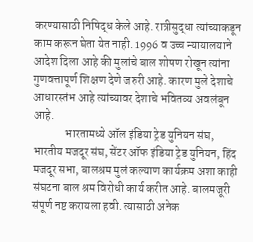करण्यासाठी निषिद्ध केले आहे. रात्रीसुद्धा त्यांच्याकडून काम करून घेता येत नाही. 1996 व उच्च न्यायालयाने आदेश दिला आहे की मुलांचे बाल शोषण रोखून त्यांना गुणवत्तापूर्ण शिक्षण देणे जरुरी आहे. कारण मुले देशाचे आधारस्तंभ आहे त्यांच्यावर देशाचे भवितव्य अवलंबून आहे.
              भारतामध्ये ऑल इंडिया ट्रेड युनियन संघ, भारतीय मजदूर संघ, सेंटर ऑफ इंडिया ट्रेड युनियन, हिंद मजदूर सभा, बालश्रम मुलं कल्याण कार्यक्रम अशा काही संघटना बाल श्रम विरोधी कार्य करीत आहे. बालमजूरी संपूर्ण नष्ट करायला हवी. त्यासाठी अनेक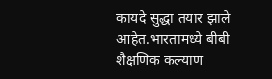कायदे सुद्धा तयार झाले आहेत.भारतामध्ये बीबी शैक्षणिक कल्याण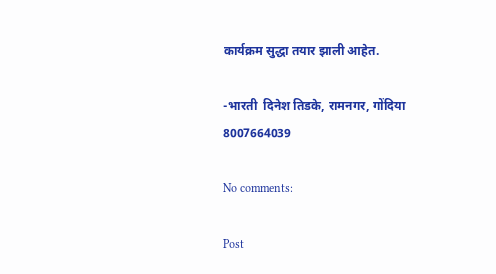कार्यक्रम सुद्धा तयार झाली आहेत.

-भारती  दिनेश तिडके, रामनगर, गोंदिया
8007664039

No comments:

Post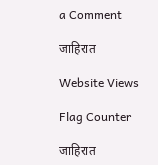a Comment

जाहिरात

Website Views

Flag Counter

जाहिरात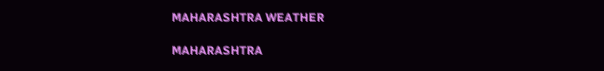MAHARASHTRA WEATHER

MAHARASHTRA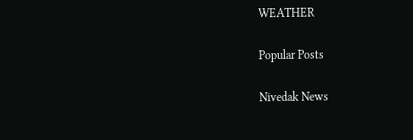WEATHER

Popular Posts

Nivedak News